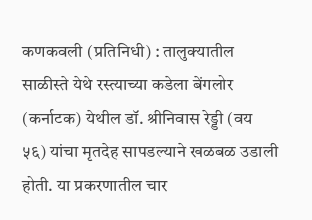कणकवली (प्रतिनिधी) : तालुक्यातील साळीस्ते येथे रस्त्याच्या कडेला बेंगलोर (कर्नाटक) येथील डॉ. श्रीनिवास रेड्डी (वय ५६) यांचा मृतदेह सापडल्याने खळबळ उडाली होती. या प्रकरणातील चार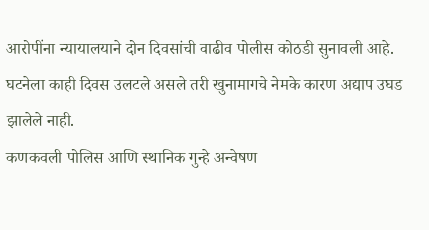आरोपींना न्यायालयाने दोन दिवसांची वाढीव पोलीस कोठडी सुनावली आहे. घटनेला काही दिवस उलटले असले तरी खुनामागचे नेमके कारण अद्याप उघड झालेले नाही.
कणकवली पोलिस आणि स्थानिक गुन्हे अन्वेषण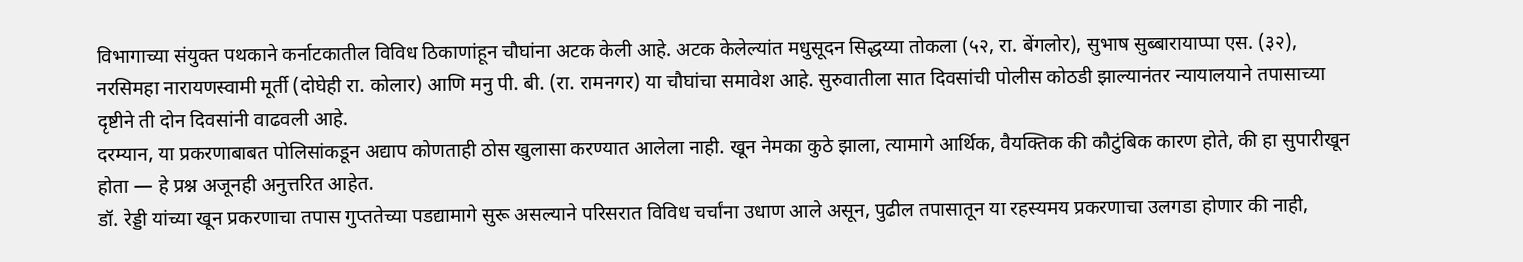विभागाच्या संयुक्त पथकाने कर्नाटकातील विविध ठिकाणांहून चौघांना अटक केली आहे. अटक केलेल्यांत मधुसूदन सिद्धय्या तोकला (५२, रा. बेंगलोर), सुभाष सुब्बारायाप्पा एस. (३२), नरसिमहा नारायणस्वामी मूर्ती (दोघेही रा. कोलार) आणि मनु पी. बी. (रा. रामनगर) या चौघांचा समावेश आहे. सुरुवातीला सात दिवसांची पोलीस कोठडी झाल्यानंतर न्यायालयाने तपासाच्या दृष्टीने ती दोन दिवसांनी वाढवली आहे.
दरम्यान, या प्रकरणाबाबत पोलिसांकडून अद्याप कोणताही ठोस खुलासा करण्यात आलेला नाही. खून नेमका कुठे झाला, त्यामागे आर्थिक, वैयक्तिक की कौटुंबिक कारण होते, की हा सुपारीखून होता — हे प्रश्न अजूनही अनुत्तरित आहेत.
डॉ. रेड्डी यांच्या खून प्रकरणाचा तपास गुप्ततेच्या पडद्यामागे सुरू असल्याने परिसरात विविध चर्चांना उधाण आले असून, पुढील तपासातून या रहस्यमय प्रकरणाचा उलगडा होणार की नाही,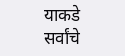याकडे सर्वांचे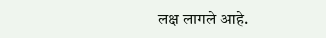लक्ष लागले आहे.